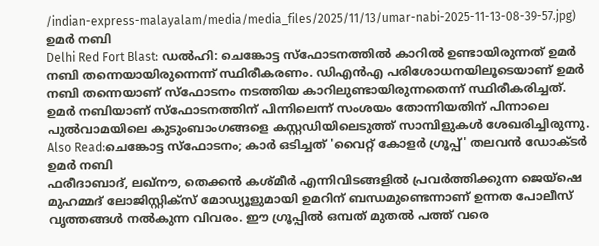/indian-express-malayalam/media/media_files/2025/11/13/umar-nabi-2025-11-13-08-39-57.jpg)
ഉമർ നബി
Delhi Red Fort Blast: ഡൽഹി: ചെങ്കോട്ട സ്ഫോടനത്തിൽ കാറിൽ ഉണ്ടായിരുന്നത് ഉമർ നബി തന്നെയായിരുന്നെന്ന് സ്ഥിരീകരണം. ഡിഎൻഎ പരിശോധനയിലൂടെയാണ് ഉമർ നബി തന്നെയാണ് സ്ഫോടനം നടത്തിയ കാറിലുണ്ടായിരുന്നതെന്ന് സ്ഥിരീകരിച്ചത്. ഉമർ നബിയാണ് സ്ഫോടനത്തിന് പിന്നിലെന്ന് സംശയം തോന്നിയതിന് പിന്നാലെ പുൽവാമയിലെ കുടുംബാംഗങ്ങളെ കസ്റ്റഡിയിലെടുത്ത് സാമ്പിളുകൾ ശേഖരിച്ചിരുന്നു.
Also Read:ചെങ്കോട്ട സ്ഫോടനം; കാർ ഒടിച്ചത് 'വൈറ്റ് കോളർ ഗ്രൂപ്പ്' തലവൻ ഡോക്ടർ ഉമർ നബി
ഫരീദാബാദ്, ലഖ്നൗ, തെക്കൻ കശ്മീർ എന്നിവിടങ്ങളിൽ പ്രവർത്തിക്കുന്ന ജെയ്ഷെ മുഹമ്മദ് ലോജിസ്റ്റിക്സ് മോഡ്യൂളുമായി ഉമറിന് ബന്ധമുണ്ടെന്നാണ് ഉന്നത പോലീസ് വൃത്തങ്ങൾ നൽകുന്ന വിവരം. ഈ ഗ്രൂപ്പിൽ ഒമ്പത് മുതൽ പത്ത് വരെ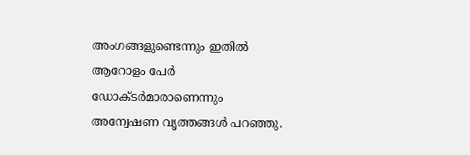അംഗങ്ങളുണ്ടെന്നും ഇതിൽ ആറോളം പേർ ഡോക്ടർമാരാണെന്നും അന്വേഷണ വൃത്തങ്ങൾ പറഞ്ഞു.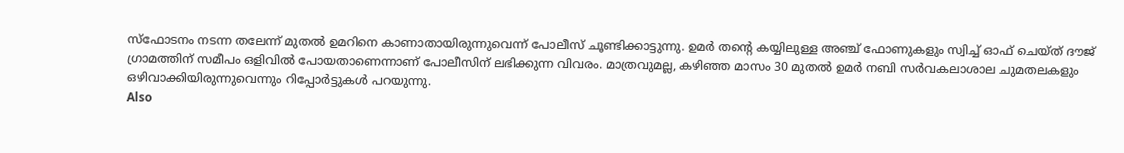സ്ഫോടനം നടന്ന തലേന്ന് മുതൽ ഉമറിനെ കാണാതായിരുന്നുവെന്ന് പോലീസ് ചൂണ്ടിക്കാട്ടുന്നു. ഉമർ തന്റെ കയ്യിലുള്ള അഞ്ച് ഫോണുകളും സ്വിച്ച് ഓഫ് ചെയ്ത് ദൗജ് ഗ്രാമത്തിന് സമീപം ഒളിവിൽ പോയതാണെന്നാണ് പോലീസിന് ലഭിക്കുന്ന വിവരം. മാത്രവുമല്ല, കഴിഞ്ഞ മാസം 30 മുതൽ ഉമർ നബി സർവകലാശാല ചുമതലകളും ഒഴിവാക്കിയിരുന്നുവെന്നും റിപ്പോർട്ടുകൾ പറയുന്നു.
Also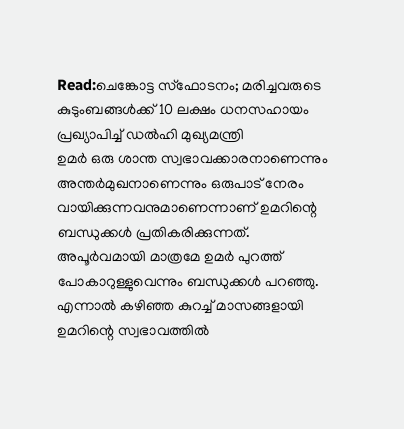Read:ചെങ്കോട്ട സ്ഫോടനം; മരിച്ചവരുടെ കുടുംബങ്ങൾക്ക് 10 ലക്ഷം ധനസഹായം പ്രഖ്യാപിച്ച് ഡൽഹി മുഖ്യമന്ത്രി
ഉമർ ഒരു ശാന്ത സ്വഭാവക്കാരനാണെന്നും അന്തർമുഖനാണെന്നും ഒരുപാട് നേരം വായിക്കുന്നവനുമാണെന്നാണ് ഉമറിന്റെ ബന്ധുക്കൾ പ്രതികരിക്കുന്നത്. അപൂർവമായി മാത്രമേ ഉമർ പുറത്ത് പോകാറുള്ളുവെന്നും ബന്ധുക്കൾ പറഞ്ഞു. എന്നാൽ കഴിഞ്ഞ കുറച്ച് മാസങ്ങളായി ഉമറിന്റെ സ്വഭാവത്തിൽ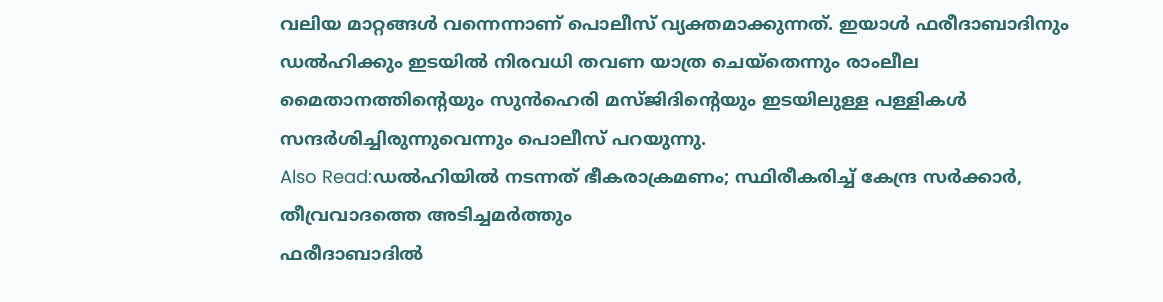വലിയ മാറ്റങ്ങൾ വന്നെന്നാണ് പൊലീസ് വ്യക്തമാക്കുന്നത്. ഇയാൾ ഫരീദാബാദിനും ഡൽഹിക്കും ഇടയിൽ നിരവധി തവണ യാത്ര ചെയ്തെന്നും രാംലീല മൈതാനത്തിന്റെയും സുൻഹെരി മസ്ജിദിന്റെയും ഇടയിലുള്ള പള്ളികൾ സന്ദർശിച്ചിരുന്നുവെന്നും പൊലീസ് പറയുന്നു.
Also Read:ഡൽഹിയിൽ നടന്നത് ഭീകരാക്രമണം; സ്ഥിരീകരിച്ച് കേന്ദ്ര സർക്കാർ, തീവ്രവാദത്തെ അടിച്ചമർത്തും
ഫരീദാബാദിൽ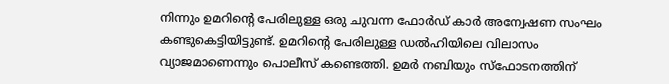നിന്നും ഉമറിന്റെ പേരിലുള്ള ഒരു ചുവന്ന ഫോർഡ് കാർ അന്വേഷണ സംഘം കണ്ടുകെട്ടിയിട്ടുണ്ട്. ഉമറിന്റെ പേരിലുള്ള ഡൽഹിയിലെ വിലാസം വ്യാജമാണെന്നും പൊലീസ് കണ്ടെത്തി. ഉമർ നബിയും സ്ഫോടനത്തിന്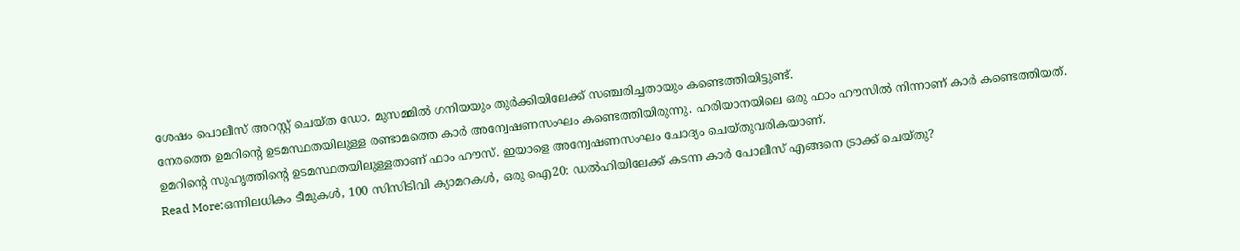ശേഷം പൊലീസ് അറസ്റ്റ് ചെയ്ത ഡോ. മുസമ്മിൽ ഗനിയയും തുർക്കിയിലേക്ക് സഞ്ചരിച്ചതായും കണ്ടെത്തിയിട്ടുണ്ട്.
നേരത്തെ ഉമറിന്റെ ഉടമസ്ഥതയിലുള്ള രണ്ടാമത്തെ കാർ അന്വേഷണസംഘം കണ്ടെത്തിയിരുന്നു. ഹരിയാനയിലെ ഒരു ഫാം ഹൗസിൽ നിന്നാണ് കാർ കണ്ടെത്തിയത്. ഉമറിന്റെ സുഹൃത്തിന്റെ ഉടമസ്ഥതയിലുള്ളതാണ് ഫാം ഹൗസ്. ഇയാളെ അന്വേഷണസംഘം ചോദ്യം ചെയ്തുവരികയാണ്.
Read More:ഒന്നിലധികം ടീമുകൾ, 100 സിസിടിവി ക്യാമറകൾ, ഒരു ഐ20: ഡൽഹിയിലേക്ക് കടന്ന കാർ പോലീസ് എങ്ങനെ ട്രാക്ക് ചെയ്തു?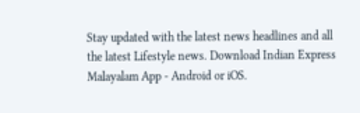Stay updated with the latest news headlines and all the latest Lifestyle news. Download Indian Express Malayalam App - Android or iOS.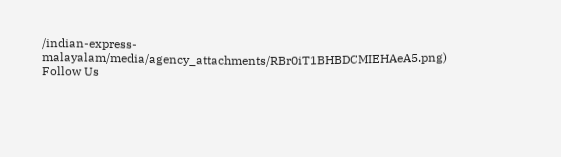/indian-express-malayalam/media/agency_attachments/RBr0iT1BHBDCMIEHAeA5.png)
Follow Us